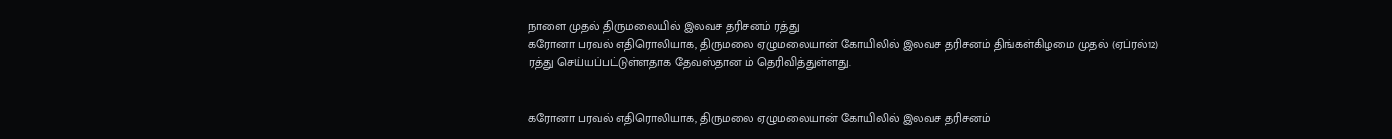நாளை முதல் திருமலையில் இலவச தரிசனம் ரத்து
கரோனா பரவல் எதிரொலியாக, திருமலை ஏழுமலையான் கோயிலில் இலவச தரிசனம் திங்கள்கிழமை முதல் (ஏப்ரல்12) ரத்து செய்யப்பட்டுள்ளதாக தேவஸ்தான ம் தெரிவித்துள்ளது.


கரோனா பரவல் எதிரொலியாக, திருமலை ஏழுமலையான் கோயிலில் இலவச தரிசனம்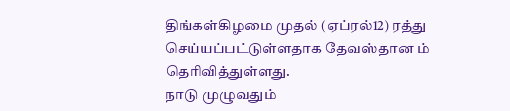திங்கள்கிழமை முதல் (ஏப்ரல்12) ரத்து செய்யப்பட்டுள்ளதாக தேவஸ்தான ம் தெரிவித்துள்ளது.
நாடு முழுவதும்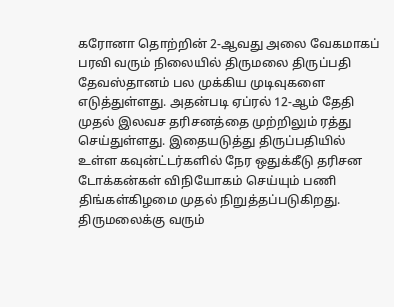கரோனா தொற்றின் 2-ஆவது அலை வேகமாகப் பரவி வரும் நிலையில் திருமலை திருப்பதி தேவஸ்தானம் பல முக்கிய முடிவுகளை எடுத்துள்ளது. அதன்படி ஏப்ரல் 12-ஆம் தேதி முதல் இலவச தரிசனத்தை முற்றிலும் ரத்து செய்துள்ளது. இதையடுத்து திருப்பதியில் உள்ள கவுன்ட்டர்களில் நேர ஒதுக்கீடு தரிசன டோக்கன்கள் விநியோகம் செய்யும் பணி திங்கள்கிழமை முதல் நிறுத்தப்படுகிறது.
திருமலைக்கு வரும்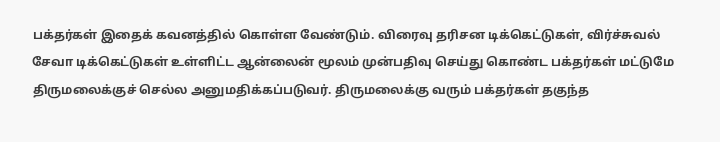பக்தர்கள் இதைக் கவனத்தில் கொள்ள வேண்டும். விரைவு தரிசன டிக்கெட்டுகள், விர்ச்சுவல் சேவா டிக்கெட்டுகள் உள்ளிட்ட ஆன்லைன் மூலம் முன்பதிவு செய்து கொண்ட பக்தர்கள் மட்டுமே திருமலைக்குச் செல்ல அனுமதிக்கப்படுவர். திருமலைக்கு வரும் பக்தர்கள் தகுந்த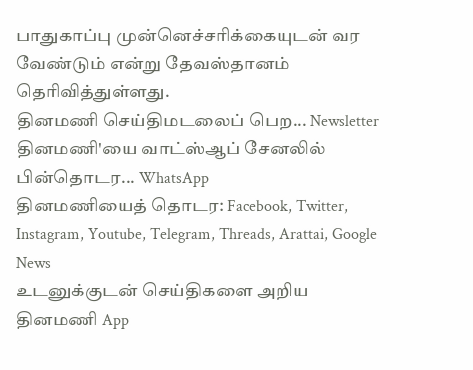பாதுகாப்பு முன்னெச்சரிக்கையுடன் வர வேண்டும் என்று தேவஸ்தானம் தெரிவித்துள்ளது.
தினமணி செய்திமடலைப் பெற... Newsletter
தினமணி'யை வாட்ஸ்ஆப் சேனலில் பின்தொடர... WhatsApp
தினமணியைத் தொடர: Facebook, Twitter, Instagram, Youtube, Telegram, Threads, Arattai, Google News
உடனுக்குடன் செய்திகளை அறிய தினமணி App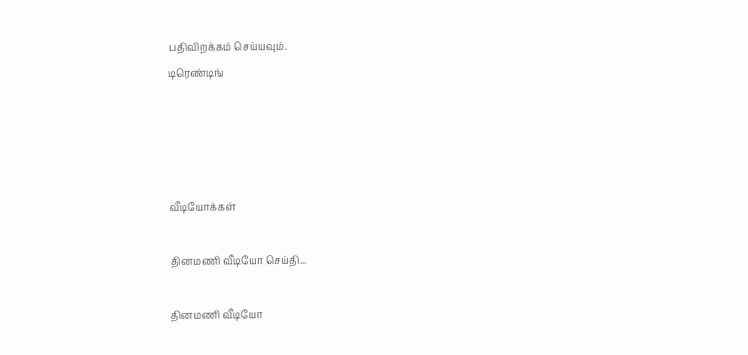பதிவிறக்கம் செய்யவும்.
டிரெண்டிங்




வீடியோக்கள்

தினமணி வீடியோ செய்தி...

தினமணி வீடியோ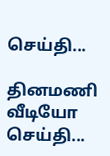செய்தி...

தினமணி வீடியோ செய்தி...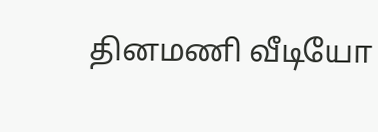தினமணி வீடியோ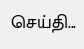செய்தி...